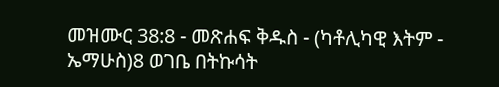መዝሙር 38:8 - መጽሐፍ ቅዱስ - (ካቶሊካዊ እትም - ኤማሁስ)8 ወገቤ በትኩሳት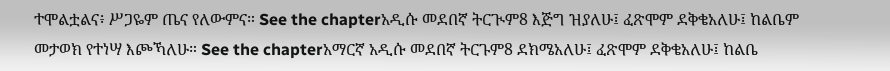ተሞልቷልና፥ ሥጋዬም ጤና የለውምና። See the chapterአዲሱ መደበኛ ትርጒም8 እጅግ ዝያለሁ፤ ፈጽሞም ደቅቄአለሁ፤ ከልቤም መታወክ የተነሣ እጮኻለሁ። See the chapterአማርኛ አዲሱ መደበኛ ትርጉም8 ደክሜአለሁ፤ ፈጽሞም ደቅቄአለሁ፤ ከልቤ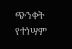ጭንቀት የተነሣም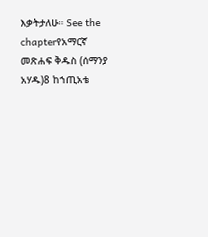እቃትታለሁ። See the chapterየአማርኛ መጽሐፍ ቅዱስ (ሰማንያ አሃዱ)8 ከኀጢአቴ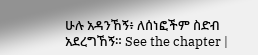ሁሉ አዳንኸኝ፥ ለሰነፎችም ስድብ አደረግኸኝ። See the chapter |